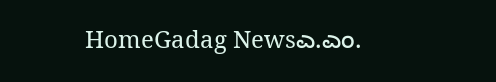HomeGadag Newsಎ.ಎಂ.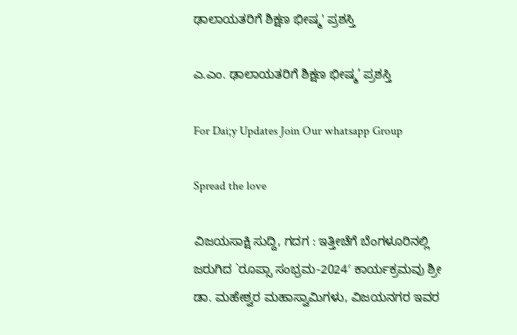ಢಾಲಾಯತರಿಗೆ ಶಿಕ್ಷಣ ಭೀಷ್ಮ' ಪ್ರಶಸ್ತಿ

ಎ.ಎಂ. ಢಾಲಾಯತರಿಗೆ ಶಿಕ್ಷಣ ಭೀಷ್ಮ’ ಪ್ರಶಸ್ತಿ

For Dai;y Updates Join Our whatsapp Group

Spread the love

ವಿಜಯಸಾಕ್ಷಿ ಸುದ್ದಿ, ಗದಗ : ಇತ್ತೀಚೆಗೆ ಬೆಂಗಳೂರಿನಲ್ಲಿ ಜರುಗಿದ `ರೂಪ್ಸಾ ಸಂಭ್ರಮ-2024′ ಕಾರ್ಯಕ್ರಮವು ಶ್ರೀ ಡಾ. ಮಹೇಶ್ವರ ಮಹಾಸ್ವಾಮಿಗಳು, ವಿಜಯನಗರ ಇವರ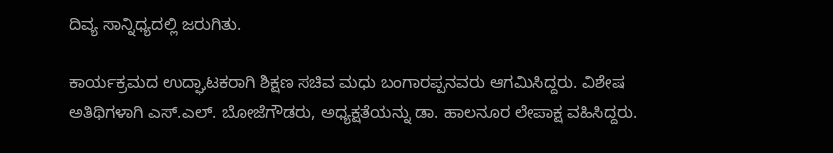ದಿವ್ಯ ಸಾನ್ನಿಧ್ಯದಲ್ಲಿ ಜರುಗಿತು.

ಕಾರ್ಯಕ್ರಮದ ಉದ್ಘಾಟಕರಾಗಿ ಶಿಕ್ಷಣ ಸಚಿವ ಮಧು ಬಂಗಾರಪ್ಪನವರು ಆಗಮಿಸಿದ್ದರು. ವಿಶೇಷ ಅತಿಥಿಗಳಾಗಿ ಎಸ್.ಎಲ್. ಬೋಜೆಗೌಡರು, ಅಧ್ಯಕ್ಷತೆಯನ್ನು ಡಾ. ಹಾಲನೂರ ಲೇಪಾಕ್ಷ ವಹಿಸಿದ್ದರು.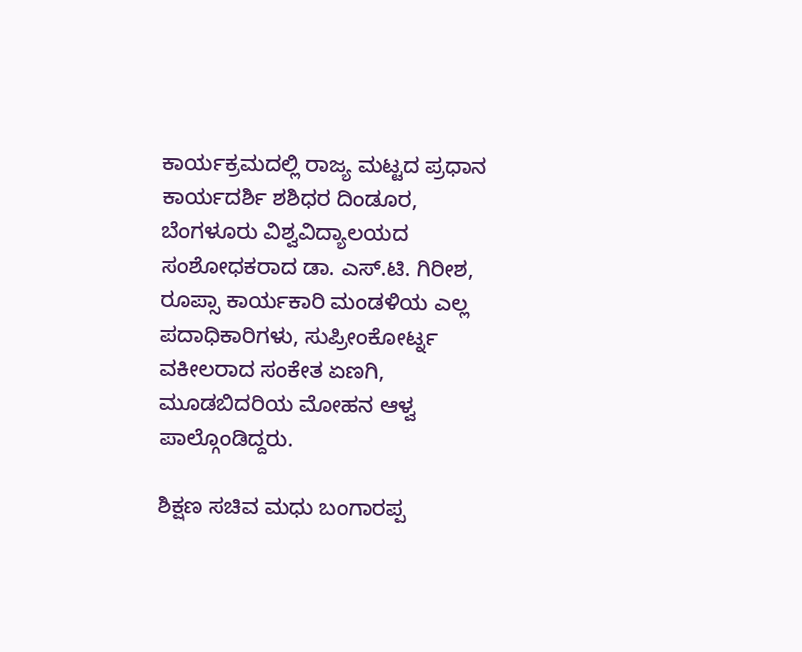ಕಾರ್ಯಕ್ರಮದಲ್ಲಿ ರಾಜ್ಯ ಮಟ್ಟದ ಪ್ರಧಾನ ಕಾರ್ಯದರ್ಶಿ ಶಶಿಧರ ದಿಂಡೂರ, ಬೆಂಗಳೂರು ವಿಶ್ವವಿದ್ಯಾಲಯದ ಸಂಶೋಧಕರಾದ ಡಾ. ಎಸ್.ಟಿ. ಗಿರೀಶ, ರೂಪ್ಸಾ ಕಾರ್ಯಕಾರಿ ಮಂಡಳಿಯ ಎಲ್ಲ ಪದಾಧಿಕಾರಿಗಳು, ಸುಪ್ರೀಂಕೋರ್ಟ್ನ ವಕೀಲರಾದ ಸಂಕೇತ ಏಣಗಿ, ಮೂಡಬಿದರಿಯ ಮೋಹನ ಆಳ್ವ ಪಾಲ್ಗೊಂಡಿದ್ದರು.

ಶಿಕ್ಷಣ ಸಚಿವ ಮಧು ಬಂಗಾರಪ್ಪ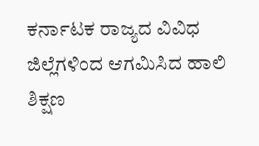ಕರ್ನಾಟಕ ರಾಜ್ಯದ ವಿವಿಧ ಜಿಲ್ಲೆಗಳಿಂದ ಆಗಮಿಸಿದ ಹಾಲಿ ಶಿಕ್ಷಣ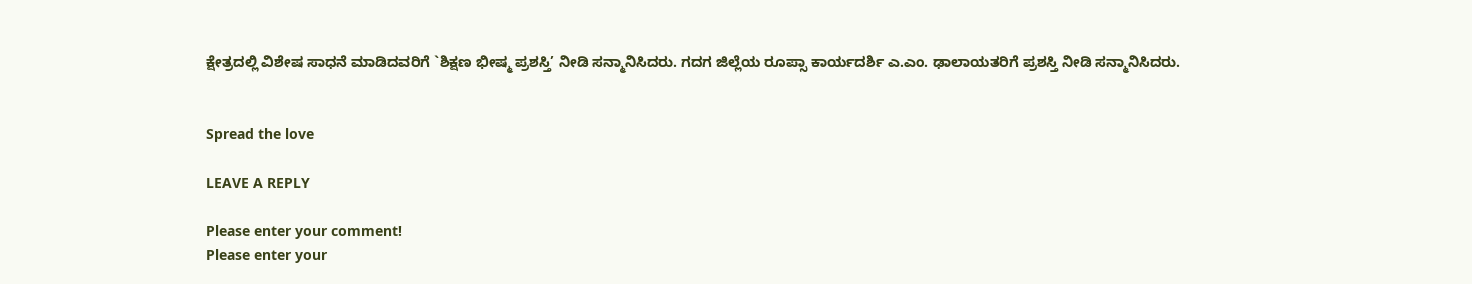ಕ್ಷೇತ್ರದಲ್ಲಿ ವಿಶೇಷ ಸಾಧನೆ ಮಾಡಿದವರಿಗೆ `ಶಿಕ್ಷಣ ಭೀಷ್ಮ ಪ್ರಶಸ್ತಿ’ ನೀಡಿ ಸನ್ಮಾನಿಸಿದರು. ಗದಗ ಜಿಲ್ಲೆಯ ರೂಪ್ಸಾ ಕಾರ್ಯದರ್ಶಿ ಎ.ಎಂ. ಢಾಲಾಯತರಿಗೆ ಪ್ರಶಸ್ತಿ ನೀಡಿ ಸನ್ಮಾನಿಸಿದರು.


Spread the love

LEAVE A REPLY

Please enter your comment!
Please enter your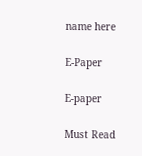name here

E-Paper

E-paper

Must Read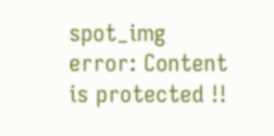spot_img
error: Content is protected !!